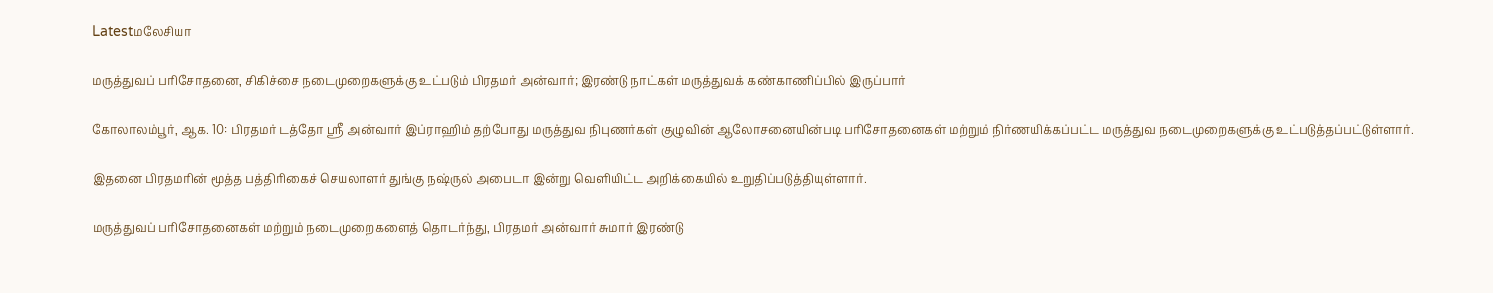Latestமலேசியா

மருத்துவப் பரிசோதனை, சிகிச்சை நடைமுறைகளுக்கு உட்படும் பிரதமர் அன்வார்; இரண்டு நாட்கள் மருத்துவக் கண்காணிப்பில் இருப்பார்

கோலாலம்பூர், ஆக. 10: பிரதமர் டத்தோ ஸ்ரீ அன்வார் இப்ராஹிம் தற்போது மருத்துவ நிபுணர்கள் குழுவின் ஆலோசனையின்படி பரிசோதனைகள் மற்றும் நிர்ணயிக்கப்பட்ட மருத்துவ நடைமுறைகளுக்கு உட்படுத்தப்பட்டுள்ளார்.

இதனை பிரதமரின் மூத்த பத்திரிகைச் செயலாளர் துங்கு நஷ்ருல் அபைடா இன்று வெளியிட்ட அறிக்கையில் உறுதிப்படுத்தியுள்ளார்.

மருத்துவப் பரிசோதனைகள் மற்றும் நடைமுறைகளைத் தொடர்ந்து, பிரதமர் அன்வார் சுமார் இரண்டு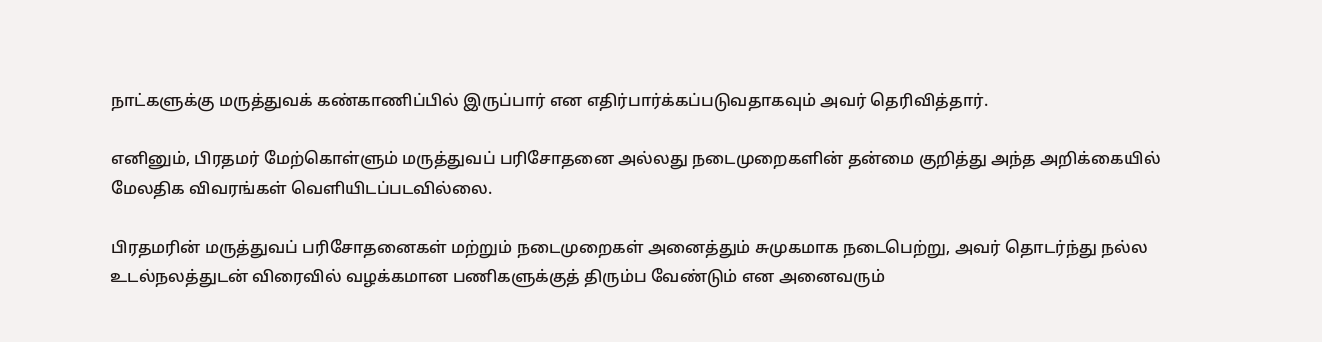நாட்களுக்கு மருத்துவக் கண்காணிப்பில் இருப்பார் என எதிர்பார்க்கப்படுவதாகவும் அவர் தெரிவித்தார்.

எனினும், பிரதமர் மேற்கொள்ளும் மருத்துவப் பரிசோதனை அல்லது நடைமுறைகளின் தன்மை குறித்து அந்த அறிக்கையில் மேலதிக விவரங்கள் வெளியிடப்படவில்லை.

பிரதமரின் மருத்துவப் பரிசோதனைகள் மற்றும் நடைமுறைகள் அனைத்தும் சுமுகமாக நடைபெற்று, அவர் தொடர்ந்து நல்ல உடல்நலத்துடன் விரைவில் வழக்கமான பணிகளுக்குத் திரும்ப வேண்டும் என அனைவரும்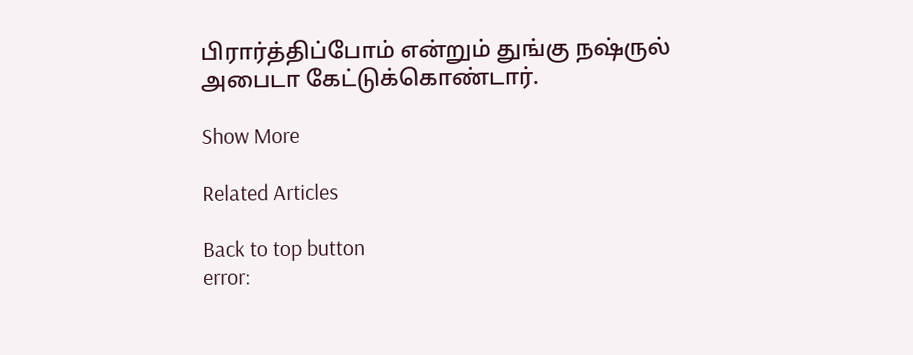பிரார்த்திப்போம் என்றும் துங்கு நஷ்ருல் அபைடா கேட்டுக்கொண்டார்.

Show More

Related Articles

Back to top button
error: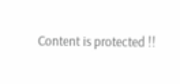Content is protected !!